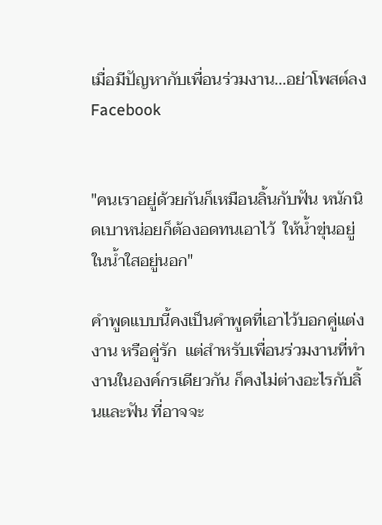เมื่อมีปัญหากับเพื่อนร่วมงาน...อย่าโพสต์ลง Facebook


"คนเราอยู่ด้วยกันก็เหมือนลิ้นกับฟัน หนักนิดเบาหน่อยก็ต้องอดทนเอาไว้  ให้น้ำขุ่นอยู่ในน้ำใสอยู่นอก"

คำพูดแบบนี้คงเป็นคำพูดที่เอาไว้บอกคู่แต่งงาน หรือคู่รัก  แต่สำหรับเพื่อนร่วมงานที่ทำงานในองค์กรเดียวกัน ก็คงไม่ต่างอะไรกับลิ้นและฟัน ที่อาจจะ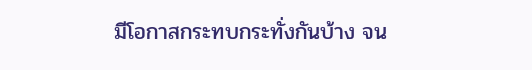มีโอกาสกระทบกระทั่งกันบ้าง จน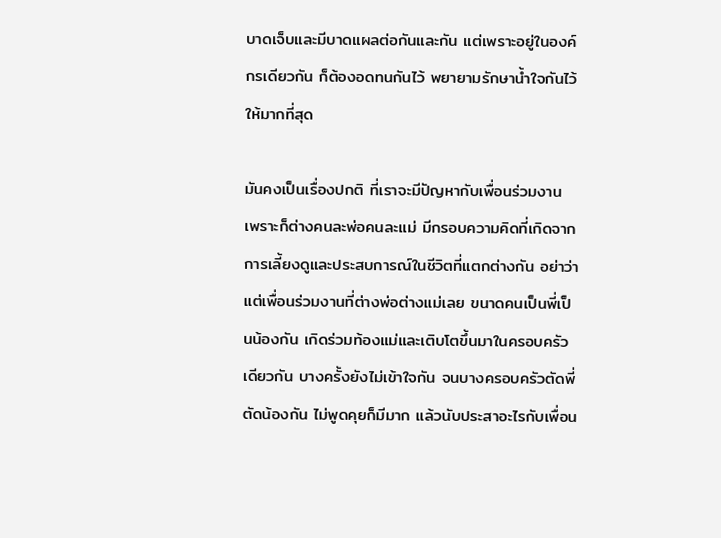บาดเจ็บและมีบาดแผลต่อกันและกัน แต่เพราะอยู่ในองค์กรเดียวกัน ก็ต้องอดทนกันไว้ พยายามรักษาน้ำใจกันไว้ให้มากที่สุด

มันคงเป็นเรื่องปกติ ที่เราจะมีปัญหากับเพื่อนร่วมงาน เพราะก็ต่างคนละพ่อคนละแม่ มีกรอบความคิดที่เกิดจากการเลี้ยงดูและประสบการณ์ในชีวิตที่แตกต่างกัน อย่าว่าแต่เพื่อนร่วมงานที่ต่างพ่อต่างแม่เลย ขนาดคนเป็นพี่เป็นน้องกัน เกิดร่วมท้องแม่และเติบโตขึ้นมาในครอบครัวเดียวกัน บางครั้งยังไม่เข้าใจกัน จนบางครอบครัวตัดพี่ตัดน้องกัน ไม่พูดคุยก็มีมาก แล้วนับประสาอะไรกับเพื่อน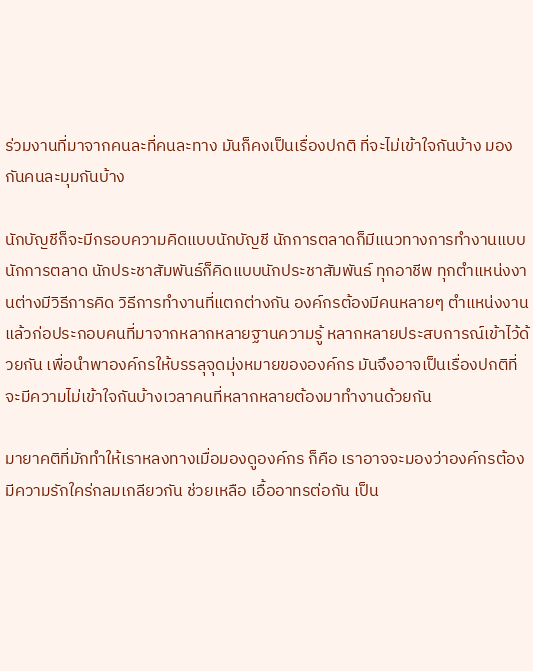ร่วมงานที่มาจากคนละที่คนละทาง มันก็คงเป็นเรื่องปกติ ที่จะไม่เข้าใจกันบ้าง มองกันคนละมุมกันบ้าง

นักบัญชีก็จะมีกรอบความคิดแบบนักบัญชี นักการตลาดก็มีแนวทางการทำงานแบบนักการตลาด นักประชาสัมพันธ์ก็คิดแบบนักประชาสัมพันธ์ ทุกอาชีพ ทุกตำแหน่งงานต่างมีวิธีการคิด วิธีการทำงานที่แตกต่างกัน องค์กรต้องมีคนหลายๆ ตำแหน่งงาน แล้วก่อประกอบคนที่มาจากหลากหลายฐานความรู้ หลากหลายประสบการณ์เข้าไว้ด้วยกัน เพื่อนำพาองค์กรให้บรรลุจุดมุ่งหมายขององค์กร มันจึงอาจเป็นเรื่องปกติที่จะมีความไม่เข้าใจกันบ้างเวลาคนที่หลากหลายต้องมาทำงานด้วยกัน

มายาคติที่มักทำให้เราหลงทางเมื่อมองดูองค์กร ก็คือ เราอาจจะมองว่าองค์กรต้องมีความรักใคร่กลมเกลียวกัน ช่วยเหลือ เอื้ออาทรต่อกัน เป็น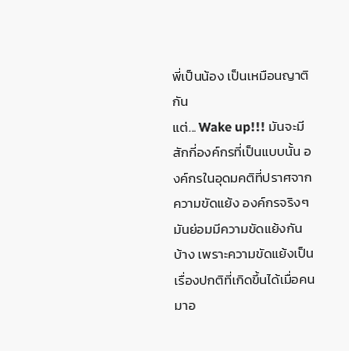พี่เป็นน้อง เป็นเหมือนญาติกัน
แต่... Wake up!!! มันจะมีสักกี่องค์กรที่เป็นแบบนั้น องค์กรในอุดมคติที่ปราศจากความขัดแย้ง องค์กรจริงๆ มันย่อมมีความขัดแย้งกันบ้าง เพราะความขัดแย้งเป็นเรื่องปกติที่เกิดขึ้นได้เมื่อคนมาอ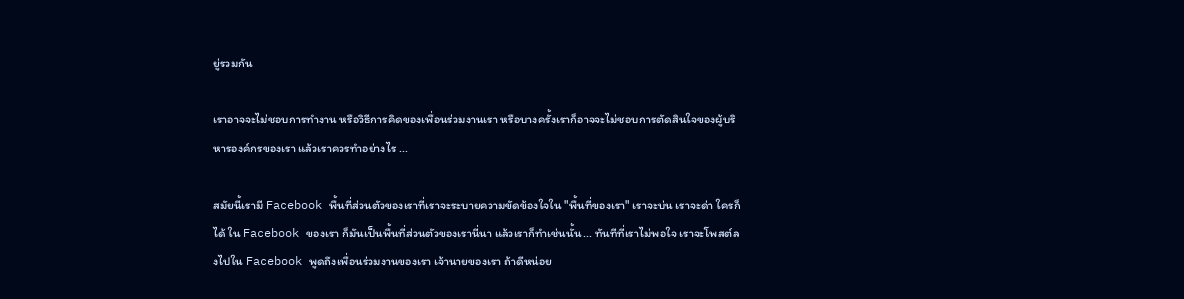ยู่รวมกัน

เราอาจจะไม่ชอบการทำงาน หรือวิธีการคิดของเพื่อนร่วมงานเรา หรือบางครั้งเราก็อาจจะไม่ชอบการตัดสินใจของผู้บริหารองค์กรของเรา แล้วเราควรทำอย่างไร ...

สมัยนี้เรามี Facebook พื้นที่ส่วนตัวของเราที่เราจะระบายความขัดข้องใจใน "พื้นที่ของเรา" เราจะบ่น เราจะด่า ใครก็ได้ ใน Facebook ของเรา ก็มันเป็นพื้นที่ส่วนตัวของเรานี่นา แล้วเราก็ทำเช่นนั้น... ทันทีที่เราไม่พอใจ เราจะโพสต์ลงไปใน Facebook พูดถึงเพื่อนร่วมงานของเรา เจ้านายของเรา ถ้าดีหน่อย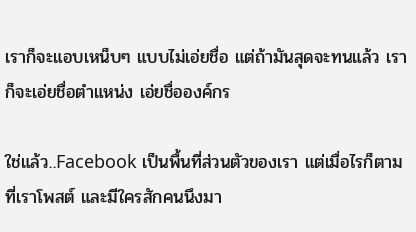เราก็จะแอบเหน็บๆ แบบไม่เอ่ยชื่อ แต่ถ้ามันสุดจะทนแล้ว เราก็จะเอ่ยชื่อตำแหน่ง เอ่ยชื่อองค์กร

ใช่แล้ว..Facebook เป็นพื้นที่ส่วนตัวของเรา แต่เมื่อไรก็ตามที่เราโพสต์ และมีใครสักคนนึงมา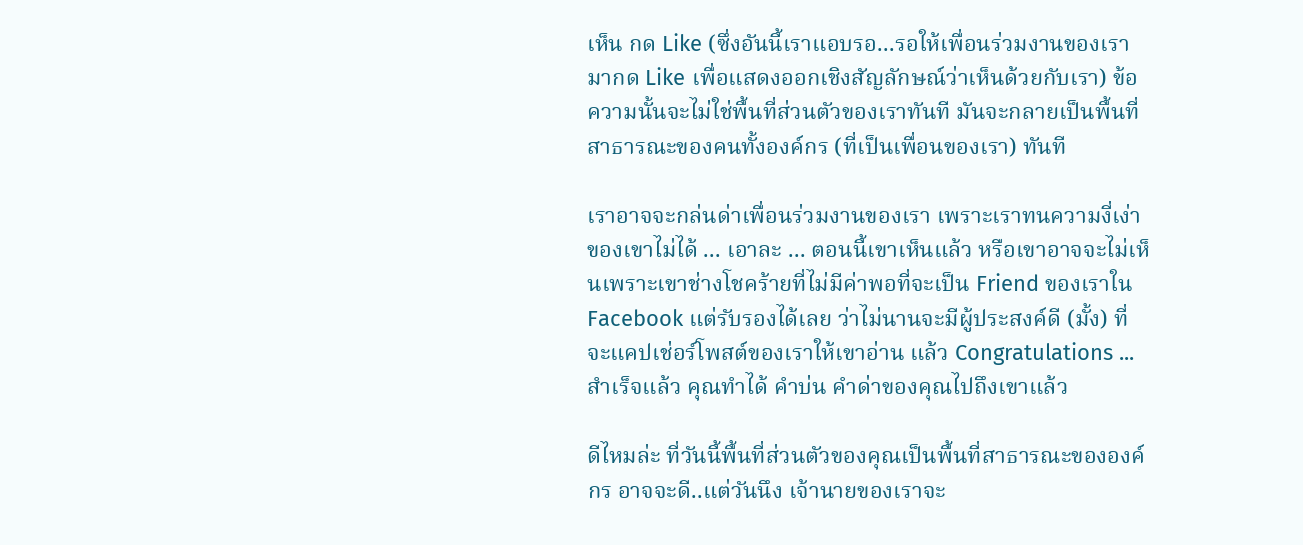เห็น กด Like (ซึ่งอันนี้เราแอบรอ...รอให้เพื่อนร่วมงานของเรามากด Like เพื่อแสดงออกเชิงสัญลักษณ์ว่าเห็นด้วยกับเรา) ข้อความนั้นจะไม่ใช่พื้นที่ส่วนตัวของเราทันที มันจะกลายเป็นพื้นที่สาธารณะของคนทั้งองค์กร (ที่เป็นเพื่อนของเรา) ทันที

เราอาจจะกล่นด่าเพื่อนร่วมงานของเรา เพราะเราทนความงี่เง่าของเขาไม่ได้ ... เอาละ ... ตอนนี้เขาเห็นแล้ว หรือเขาอาจจะไม่เห็นเพราะเขาช่างโชคร้ายที่ไม่มีค่าพอที่จะเป็น Friend ของเราใน Facebook แต่รับรองได้เลย ว่าไม่นานจะมีผู้ประสงค์ดี (มั้ง) ที่จะแคปเช่อร์โพสต์ของเราให้เขาอ่าน แล้ว Congratulations ... สำเร็จแล้ว คุณทำได้ คำบ่น คำด่าของคุณไปถึงเขาแล้ว

ดีไหมล่ะ ที่วันนี้พื้นที่ส่วนตัวของคุณเป็นพื้นที่สาธารณะขององค์กร อาจจะดี..แต่วันนึง เจ้านายของเราจะ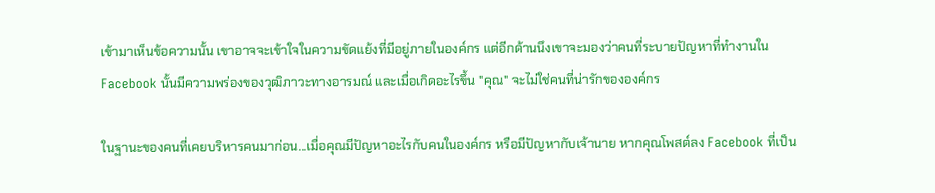เข้ามาเห็นข้อความนั้น เขาอาจจะเข้าใจในความขัดแย้งที่มีอยู่ภายในองค์กร แต่อีกด้านนึงเขาจะมองว่าคนที่ระบายปัญหาที่ทำงานใน Facebook นั้นมีความพร่องของวุฒิภาวะทางอารมณ์ และเมื่อเกิดอะไรขึ้น "คุณ" จะไม่ใช่คนที่น่ารักขององค์กร

ในฐานะของคนที่เคยบริหารคนมาก่อน...เมื่อคุณมีปัญหาอะไรกับคนในองค์กร หรือมีปัญหากับเจ้านาย หากคุณโพสต์ลง Facebook ที่เป็น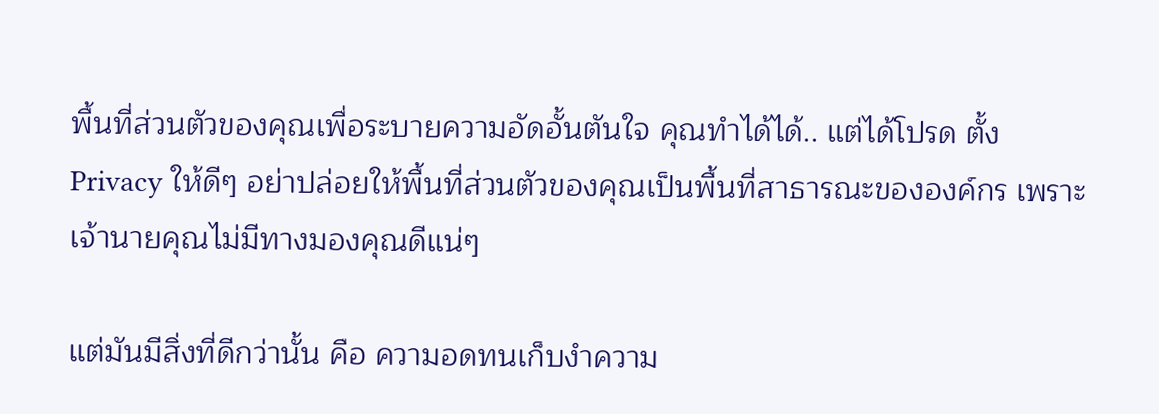พื้นที่ส่วนตัวของคุณเพื่อระบายความอัดอั้นตันใจ คุณทำได้ได้.. แต่ได้โปรด ตั้ง Privacy ให้ดีๆ อย่าปล่อยให้พื้นที่ส่วนตัวของคุณเป็นพื้นที่สาธารณะขององค์กร เพราะเจ้านายคุณไม่มีทางมองคุณดีแน่ๆ

แต่มันมีสิ่งที่ดีกว่านั้น คือ ความอดทนเก็บงำความ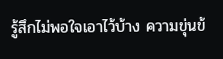รู้สึกไม่พอใจเอาไว้บ้าง ความขุ่นข้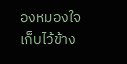องหมองใจ เก็บไว้ข้าง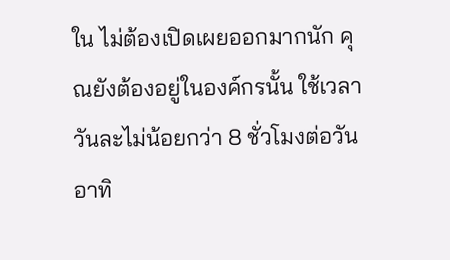ใน ไม่ต้องเปิดเผยออกมากนัก คุณยังต้องอยู่ในองค์กรนั้น ใช้เวลาวันละไม่น้อยกว่า 8 ชั่วโมงต่อวัน อาทิ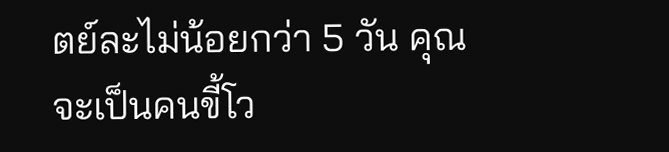ตย์ละไม่น้อยกว่า 5 วัน คุณจะเป็นคนขี้โว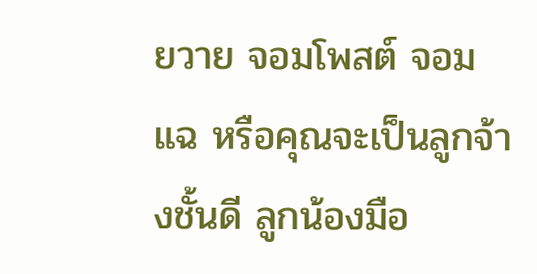ยวาย จอมโพสต์ จอมแฉ หรือคุณจะเป็นลูกจ้างชั้นดี ลูกน้องมือ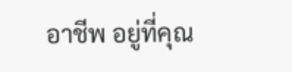อาชีพ อยู่ที่คุณ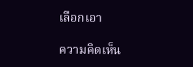เลือกเอา

ความคิดเห็น